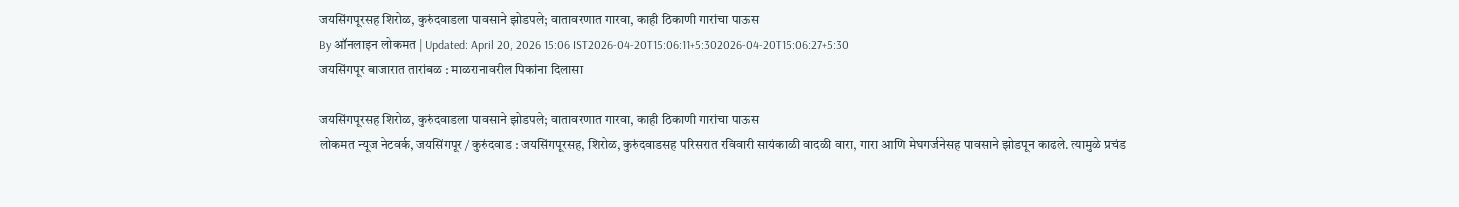जयसिंगपूरसह शिरोळ, कुरुंदवाडला पावसाने झोडपले; वातावरणात गारवा, काही ठिकाणी गारांचा पाऊस
By ऑनलाइन लोकमत | Updated: April 20, 2026 15:06 IST2026-04-20T15:06:11+5:302026-04-20T15:06:27+5:30
जयसिंगपूर बाजारात तारांबळ : माळरानावरील पिकांना दिलासा

जयसिंगपूरसह शिरोळ, कुरुंदवाडला पावसाने झोडपले; वातावरणात गारवा, काही ठिकाणी गारांचा पाऊस
लोकमत न्यूज नेटवर्क, जयसिंगपूर / कुरुंदवाड : जयसिंगपूरसह, शिरोळ, कुरुंदवाडसह परिसरात रविवारी सायंकाळी वादळी वारा, गारा आणि मेघगर्जनेसह पावसाने झोडपून काढले. त्यामुळे प्रचंड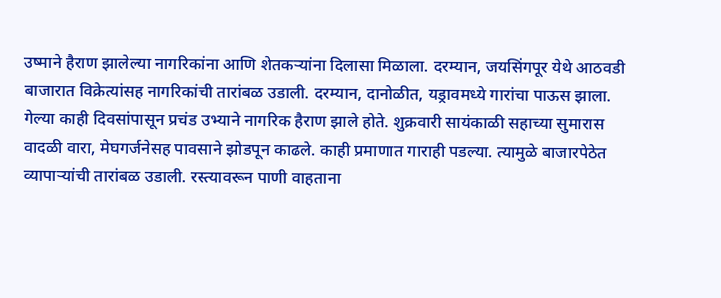उष्माने हैराण झालेल्या नागरिकांना आणि शेतकऱ्यांना दिलासा मिळाला. दरम्यान, जयसिंगपूर येथे आठवडी बाजारात विक्रेत्यांसह नागरिकांची तारांबळ उडाली. दरम्यान, दानोळीत, यड्रावमध्ये गारांचा पाऊस झाला.
गेल्या काही दिवसांपासून प्रचंड उभ्याने नागरिक हैराण झाले होते. शुक्रवारी सायंकाळी सहाच्या सुमारास वादळी वारा, मेघगर्जनेसह पावसाने झोडपून काढले. काही प्रमाणात गाराही पडल्या. त्यामुळे बाजारपेठेत व्यापाऱ्यांची तारांबळ उडाली. रस्त्यावरून पाणी वाहताना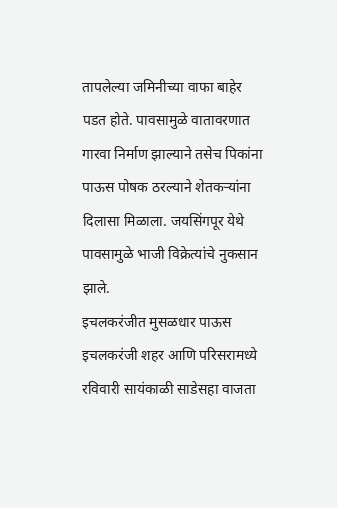तापलेल्या जमिनीच्या वाफा बाहेर पडत होते. पावसामुळे वातावरणात गारवा निर्माण झाल्याने तसेच पिकांना पाऊस पोषक ठरल्याने शेतकऱ्यांना दिलासा मिळाला. जयसिंगपूर येथे पावसामुळे भाजी विक्रेत्यांचे नुकसान झाले.
इचलकरंजीत मुसळधार पाऊस
इचलकरंजी शहर आणि परिसरामध्ये रविवारी सायंकाळी साडेसहा वाजता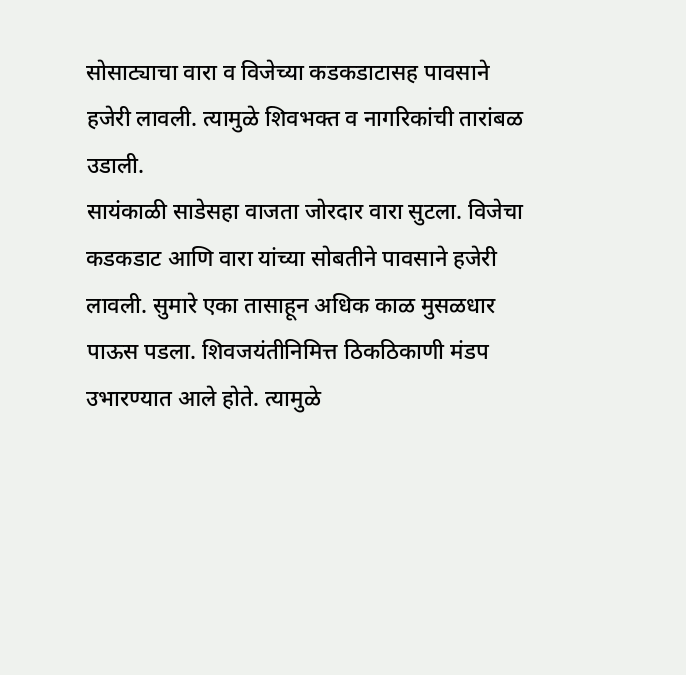सोसाट्याचा वारा व विजेच्या कडकडाटासह पावसाने हजेरी लावली. त्यामुळे शिवभक्त व नागरिकांची तारांबळ उडाली.
सायंकाळी साडेसहा वाजता जोरदार वारा सुटला. विजेचा कडकडाट आणि वारा यांच्या सोबतीने पावसाने हजेरी लावली. सुमारे एका तासाहून अधिक काळ मुसळधार पाऊस पडला. शिवजयंतीनिमित्त ठिकठिकाणी मंडप उभारण्यात आले होते. त्यामुळे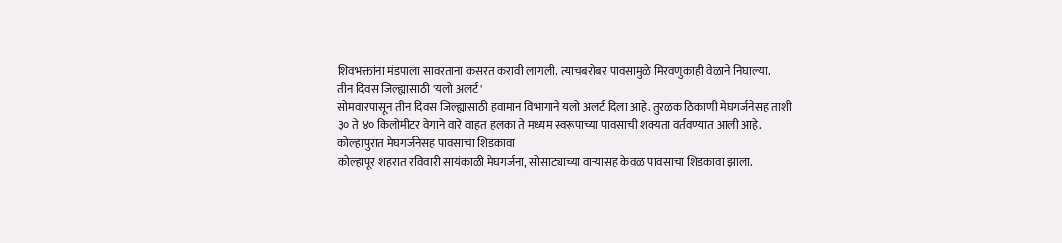शिवभक्तांना मंडपाला सावरताना कसरत करावी लागली. त्याचबरोबर पावसामुळे मिरवणुकाही वेळाने निघाल्या.
तीन दिवस जिल्ह्यासाठी 'यलो अलर्ट'
सोमवारपासून तीन दिवस जिल्ह्यासाठी हवामान विभागाने यलो अलर्ट दिला आहे. तुरळक ठिकाणी मेघगर्जनेसह ताशी ३० ते ४० किलोमीटर वेगाने वारे वाहत हलका ते मध्यम स्वरूपाच्या पावसाची शक्यता वर्तवण्यात आली आहे.
कोल्हापुरात मेघगर्जनेसह पावसाचा शिडकावा
कोल्हापूर शहरात रविवारी सायंकाळी मेघगर्जना, सोसाट्याच्या वाऱ्यासह केवळ पावसाचा शिडकावा झाला.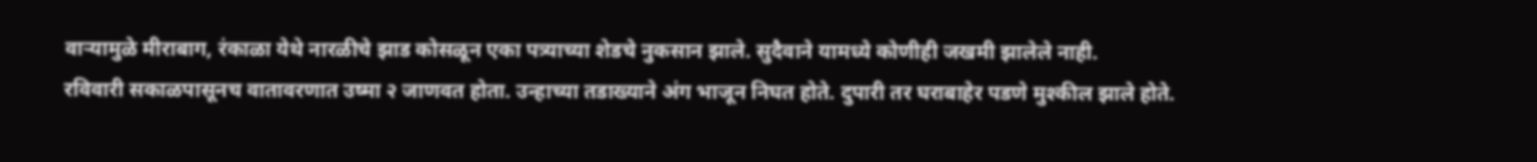वाऱ्यामुळे मीराबाग, रंकाळा येथे नारळीचे झाड कोसळून एका पत्र्याच्या शेडचे नुकसान झाले. सुदैवाने यामध्ये कोणीही जखमी झालेले नाही.
रविवारी सकाळपासूनच वातावरणात उष्मा २ जाणवत होता. उन्हाच्या तडाख्याने अंग भाजून निघत होते. दुपारी तर घराबाहेर पडणे मुश्कील झाले होते.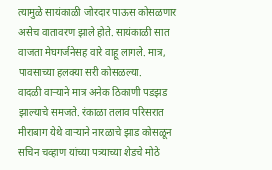त्यामुळे सायंकाळी जोरदार पाऊस कोसळणार असेच वातावरण झाले होते. सायंकाळी सात वाजता मेघगर्जनेसह वारे वाहू लागले. मात्र, पावसाच्या हलक्या सरी कोसळल्या.
वादळी वाऱ्याने मात्र अनेक ठिकाणी पडझड झाल्याचे समजते. रंकाळा तलाव परिसरात मीराबाग येथे वाऱ्याने नारळाचे झाड कोसळून सचिन चव्हाण यांच्या पत्र्याच्या शेडचे मोठे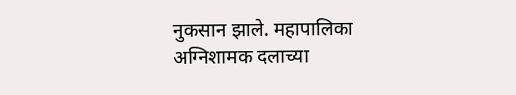नुकसान झाले. महापालिका अग्निशामक दलाच्या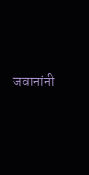जवानांनी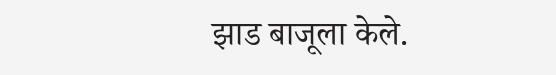झाड बाजूला केले.